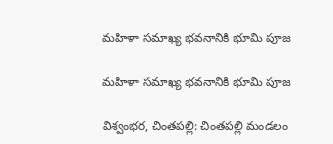మహిళా సమాఖ్య భవనానికి భూమి పూజ

మహిళా సమాఖ్య భవనానికి భూమి పూజ

విశ్వంభర, చింతపల్లి: చింతపల్లి మండలం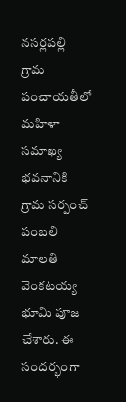నసర్లపల్లి గ్రామ పంచాయతీలో మహిళా సమాఖ్య భవనానికి  గ్రామ సర్పంచ్ పంబలి మాలతి వెంకటయ్య భూమి పూజ చేశారు. ఈ సందర్భంగా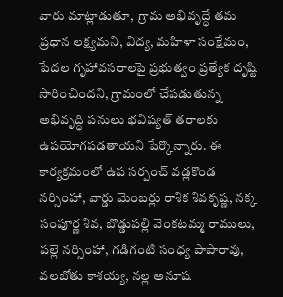వారు మాట్లాడుతూ,  గ్రామ అభివృద్ధే తమ ప్రధాన లక్ష్యమని, విద్య, మహిళా సంక్షేమం, పేదల గృహావసరాలపై ప్రభుత్వం ప్రత్యేక దృష్టి సారించిందని, గ్రామంలో చేపడుతున్న అభివృద్ధి పనులు భవిష్యత్ తరాలకు ఉపయోగపడతాయని పేర్కొన్నారు. ఈ కార్యక్రమంలో ఉప సర్పంచ్ వడ్లకొండ నర్సింహా, వార్డు మెంబర్లు రాశిక శివకృష్ణ, నక్క సంపూర్ణ శివ, బొడ్డుపల్లి వెంకటమ్మ రాములు, పల్లె నర్సింహా, గడిగంటి సంధ్య పాపారావు, వలబోతు కాశయ్య, నల్ల అనూష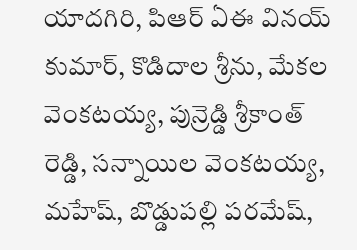యాదగిరి, పిఆర్ ఏఈ వినయ్ కుమార్, కొడిదాల శ్రీను, మేకల వెంకటయ్య, పున్రెడ్డి శ్రీకాంత్ రెడ్డి, సన్నాయిల వెంకటయ్య, మహేష్, బొడ్డుపల్లి పరమేష్,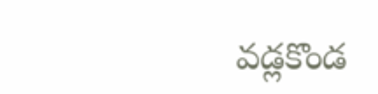వడ్లకొండ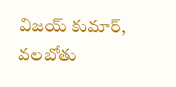విజయ్ కుమార్, వలబోతు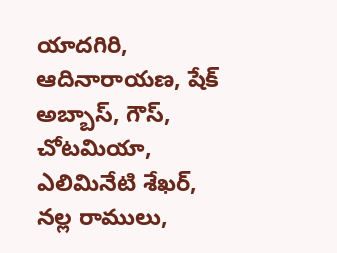యాదగిరి, ఆదినారాయణ, షేక్ అబ్బాస్, గౌస్, చోటమియా, ఎలిమినేటి శేఖర్, నల్ల రాములు,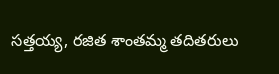సత్తయ్య, రజిత శాంతమ్మ తదితరులు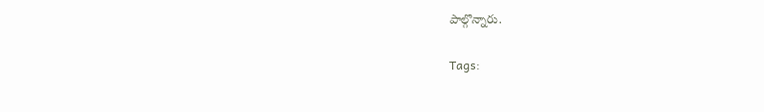పాల్గొన్నారు.

Tags: